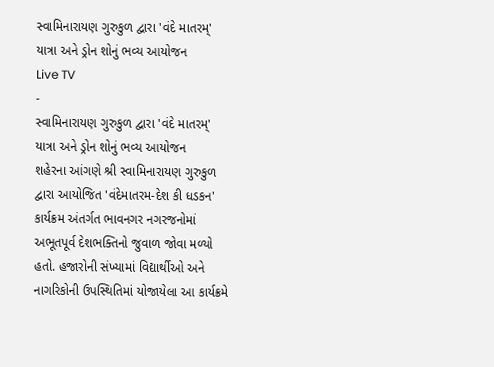સ્વામિનારાયણ ગુરુકુળ દ્વારા 'વંદે માતરમ્' યાત્રા અને ડ્રોન શોનું ભવ્ય આયોજન
Live TV
-
સ્વામિનારાયણ ગુરુકુળ દ્વારા 'વંદે માતરમ્' યાત્રા અને ડ્રોન શોનું ભવ્ય આયોજન
શહેરના આંગણે શ્રી સ્વામિનારાયણ ગુરુકુળ દ્વારા આયોજિત 'વંદેમાતરમ-દેશ કી ધડકન' કાર્યક્રમ અંતર્ગત ભાવનગર નગરજનોમાં અભૂતપૂર્વ દેશભક્તિનો જુવાળ જોવા મળ્યો હતો. હજારોની સંખ્યામાં વિદ્યાર્થીઓ અને નાગરિકોની ઉપસ્થિતિમાં યોજાયેલા આ કાર્યક્રમે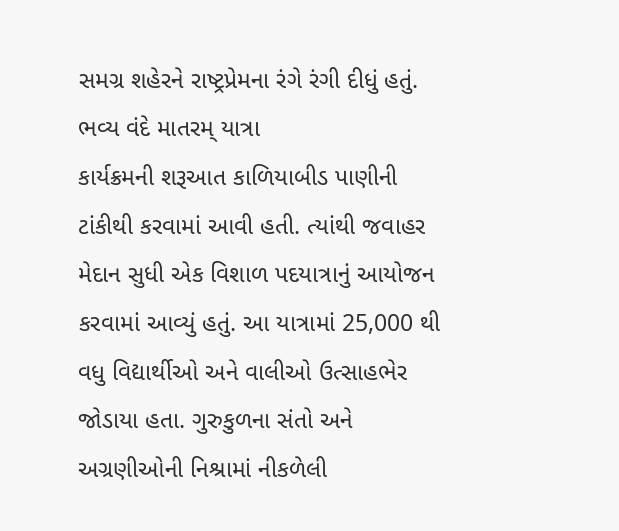સમગ્ર શહેરને રાષ્ટ્રપ્રેમના રંગે રંગી દીધું હતું.
ભવ્ય વંદે માતરમ્ યાત્રા
કાર્યક્રમની શરૂઆત કાળિયાબીડ પાણીની ટાંકીથી કરવામાં આવી હતી. ત્યાંથી જવાહર મેદાન સુધી એક વિશાળ પદયાત્રાનું આયોજન કરવામાં આવ્યું હતું. આ યાત્રામાં 25,000 થી વધુ વિદ્યાર્થીઓ અને વાલીઓ ઉત્સાહભેર જોડાયા હતા. ગુરુકુળના સંતો અને અગ્રણીઓની નિશ્રામાં નીકળેલી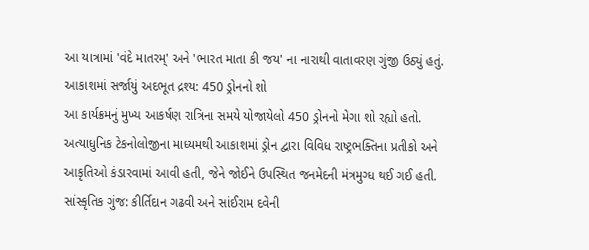આ યાત્રામાં 'વંદે માતરમ્' અને 'ભારત માતા કી જય' ના નારાથી વાતાવરણ ગુંજી ઉઠ્યું હતું.
આકાશમાં સર્જાયું અદભૂત દ્રશ્ય: 450 ડ્રોનનો શો
આ કાર્યક્રમનું મુખ્ય આકર્ષણ રાત્રિના સમયે યોજાયેલો 450 ડ્રોનનો મેગા શો રહ્યો હતો. અત્યાધુનિક ટેકનોલોજીના માધ્યમથી આકાશમાં ડ્રોન દ્વારા વિવિધ રાષ્ટ્રભક્તિના પ્રતીકો અને આકૃતિઓ કંડારવામાં આવી હતી, જેને જોઈને ઉપસ્થિત જનમેદની મંત્રમુગ્ધ થઈ ગઈ હતી.
સાંસ્કૃતિક ગુંજ: કીર્તિદાન ગઢવી અને સાંઈરામ દવેની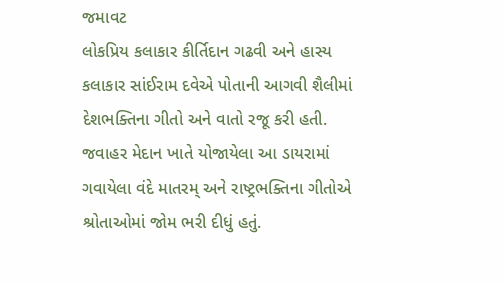જમાવટ
લોકપ્રિય કલાકાર કીર્તિદાન ગઢવી અને હાસ્ય કલાકાર સાંઈરામ દવેએ પોતાની આગવી શૈલીમાં દેશભક્તિના ગીતો અને વાતો રજૂ કરી હતી. જવાહર મેદાન ખાતે યોજાયેલા આ ડાયરામાં ગવાયેલા વંદે માતરમ્ અને રાષ્ટ્રભક્તિના ગીતોએ શ્રોતાઓમાં જોમ ભરી દીધું હતું.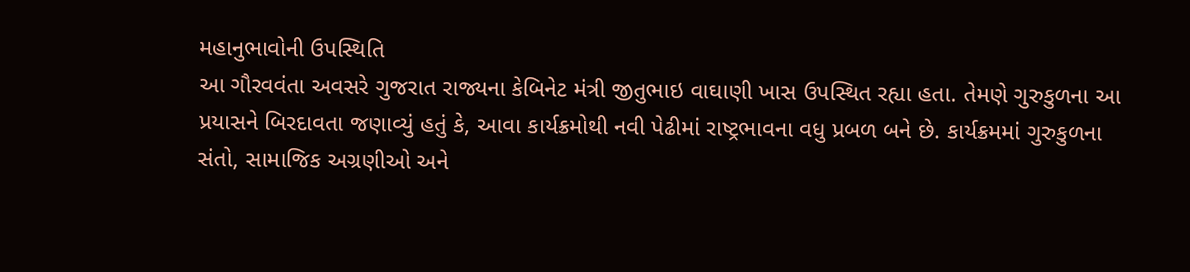મહાનુભાવોની ઉપસ્થિતિ
આ ગૌરવવંતા અવસરે ગુજરાત રાજ્યના કેબિનેટ મંત્રી જીતુભાઇ વાઘાણી ખાસ ઉપસ્થિત રહ્યા હતા. તેમણે ગુરુકુળના આ પ્રયાસને બિરદાવતા જણાવ્યું હતું કે, આવા કાર્યક્રમોથી નવી પેઢીમાં રાષ્ટ્રભાવના વધુ પ્રબળ બને છે. કાર્યક્રમમાં ગુરુકુળના સંતો, સામાજિક અગ્રણીઓ અને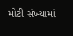મોટી સંખ્યામાં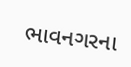ભાવનગરના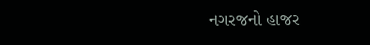નગરજનો હાજર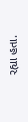રહ્યા હતા.